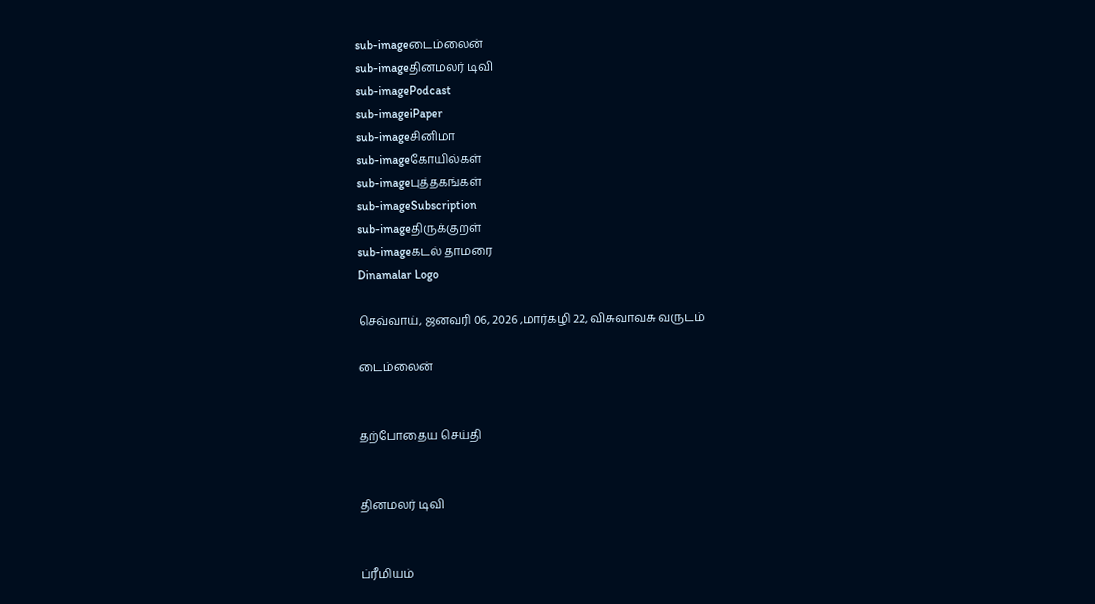sub-imageடைம்லைன்
sub-imageதினமலர் டிவி
sub-imagePodcast
sub-imageiPaper
sub-imageசினிமா
sub-imageகோயில்கள்
sub-imageபுத்தகங்கள்
sub-imageSubscription
sub-imageதிருக்குறள்
sub-imageகடல் தாமரை
Dinamalar Logo

செவ்வாய், ஜனவரி 06, 2026 ,மார்கழி 22, விசுவாவசு வருடம்

டைம்லைன்


தற்போதைய செய்தி


தினமலர் டிவி


ப்ரீமியம்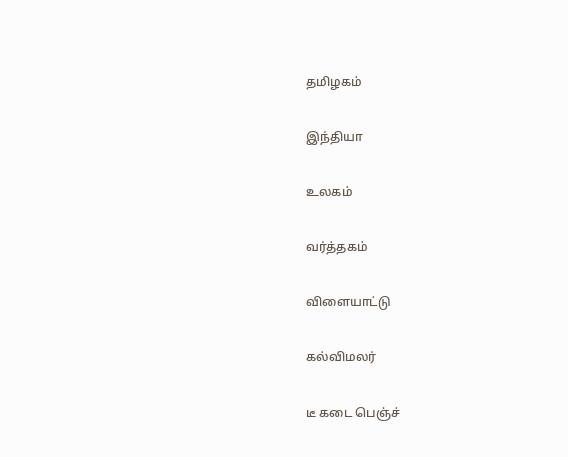தமிழகம்


இந்தியா


உலகம்


வர்த்தகம்


விளையாட்டு


கல்விமலர்


டீ கடை பெஞ்ச்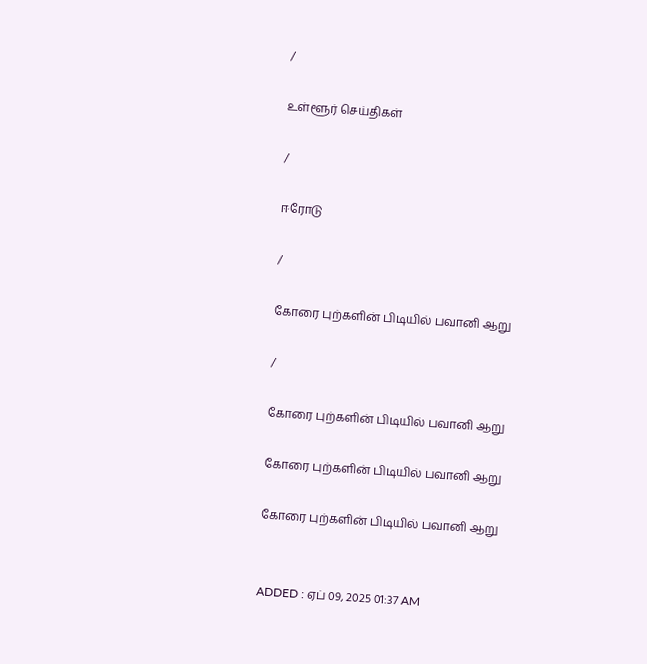/

உள்ளூர் செய்திகள்

/

ஈரோடு

/

கோரை புற்களின் பிடியில் பவானி ஆறு

/

கோரை புற்களின் பிடியில் பவானி ஆறு

கோரை புற்களின் பிடியில் பவானி ஆறு

கோரை புற்களின் பிடியில் பவானி ஆறு


ADDED : ஏப் 09, 2025 01:37 AM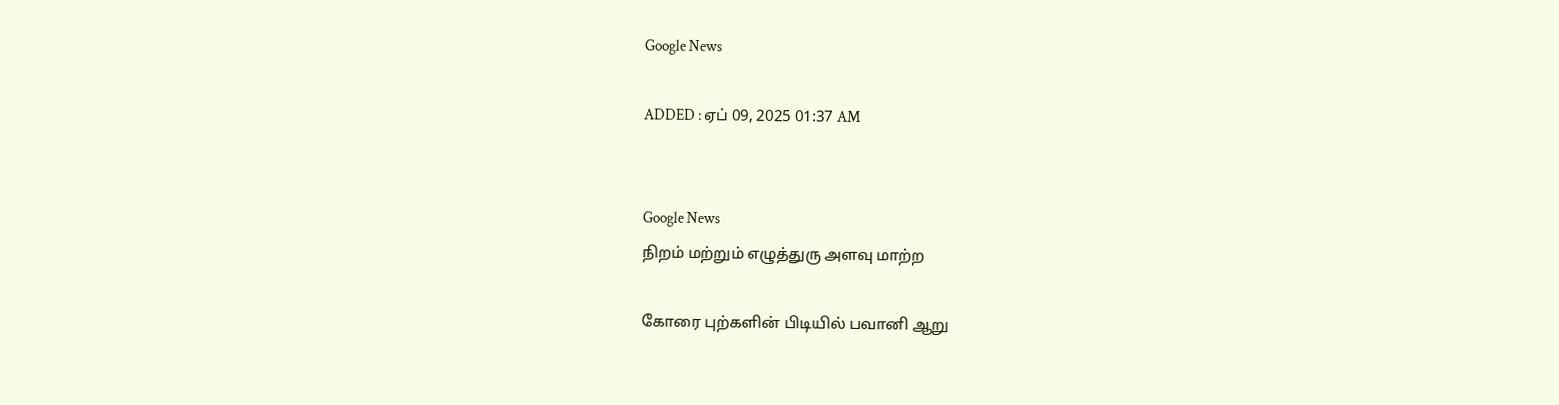Google News

ADDED : ஏப் 09, 2025 01:37 AM


Google News
நிறம் மற்றும் எழுத்துரு அளவு மாற்ற

கோரை புற்களின் பிடியில் பவானி ஆறு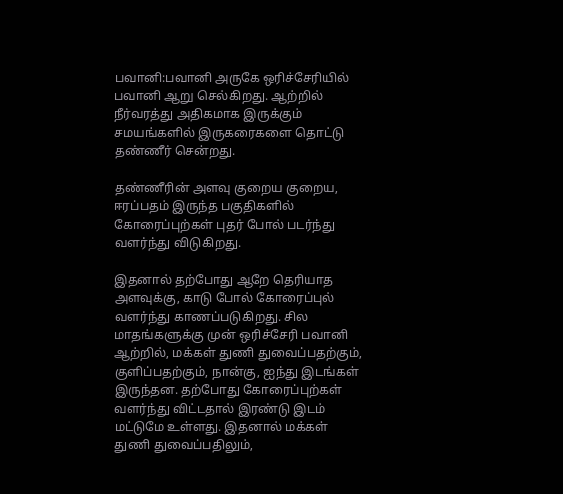பவானி:பவானி அருகே ஒரிச்சேரியில் பவானி ஆறு செல்கிறது. ஆற்றில் நீர்வரத்து அதிகமாக இருக்கும் சமயங்களில் இருகரைகளை தொட்டு தண்ணீர் சென்றது.

தண்ணீரின் அளவு குறைய குறைய, ஈரப்பதம் இருந்த பகுதிகளில் கோரைப்புற்கள் புதர் போல் படர்ந்து வளர்ந்து விடுகிறது.

இதனால் தற்போது ஆறே தெரியாத அளவுக்கு, காடு போல் கோரைப்புல் வளர்ந்து காணப்படுகிறது. சில மாதங்களுக்கு முன் ஒரிச்சேரி பவானி ஆற்றில், மக்கள் துணி துவைப்பதற்கும், குளிப்பதற்கும், நான்கு, ஐந்து இடங்கள் இருந்தன. தற்போது கோரைப்புற்கள் வளர்ந்து விட்டதால் இரண்டு இடம் மட்டுமே உள்ளது. இதனால் மக்கள் துணி துவைப்பதிலும்,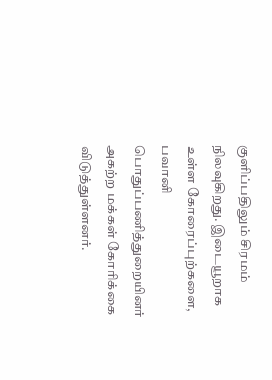குளிப்பதிலும் சிரமம் நிலவுகிறது. இடையூறாக உள்ள கோரைப்புற்களை, பவானி பொதுப்பணித்துறையினர் அகற்ற மக்கள் கோரிக்கை விடுத்துள்ளனர்.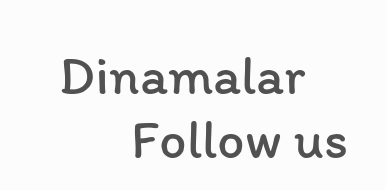Dinamalar
      Follow us